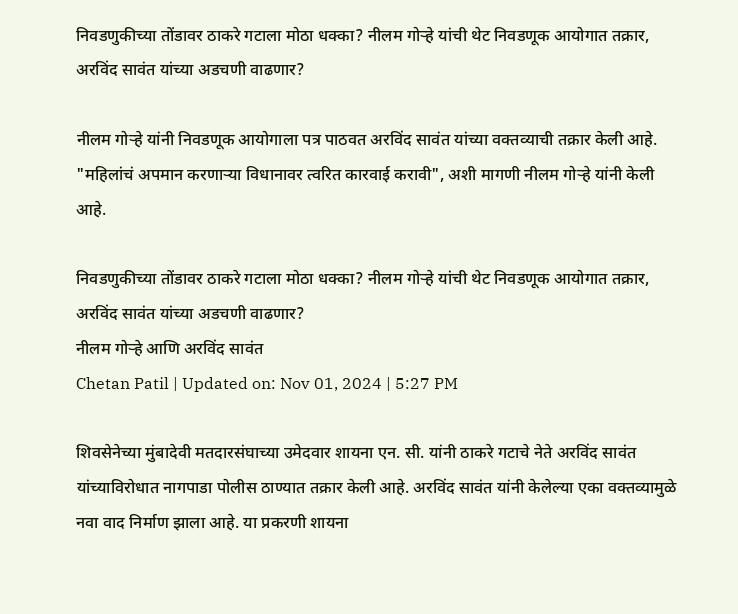निवडणुकीच्या तोंडावर ठाकरे गटाला मोठा धक्का? नीलम गोऱ्हे यांची थेट निवडणूक आयोगात तक्रार, अरविंद सावंत यांच्या अडचणी वाढणार?

नीलम गोऱ्हे यांनी निवडणूक आयोगाला पत्र पाठवत अरविंद सावंत यांच्या वक्तव्याची तक्रार केली आहे. "महिलांचं अपमान करणाऱ्या विधानावर त्वरित कारवाई करावी", अशी मागणी नीलम गोऱ्हे यांनी केली आहे.

निवडणुकीच्या तोंडावर ठाकरे गटाला मोठा धक्का? नीलम गोऱ्हे यांची थेट निवडणूक आयोगात तक्रार, अरविंद सावंत यांच्या अडचणी वाढणार?
नीलम गोऱ्हे आणि अरविंद सावंत
Chetan Patil | Updated on: Nov 01, 2024 | 5:27 PM

शिवसेनेच्या मुंबादेवी मतदारसंघाच्या उमेदवार शायना एन. सी. यांनी ठाकरे गटाचे नेते अरविंद सावंत यांच्याविरोधात नागपाडा पोलीस ठाण्यात तक्रार केली आहे. अरविंद सावंत यांनी केलेल्या एका वक्तव्यामुळे नवा वाद निर्माण झाला आहे. या प्रकरणी शायना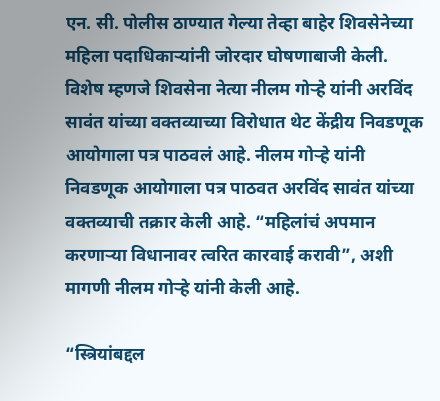एन. सी. पोलीस ठाण्यात गेल्या तेव्हा बाहेर शिवसेनेच्या महिला पदाधिकाऱ्यांनी जोरदार घोषणाबाजी केली. विशेष म्हणजे शिवसेना नेत्या नीलम गोऱ्हे यांनी अरविंद सावंत यांच्या वक्तव्याच्या विरोधात थेट केंद्रीय निवडणूक आयोगाला पत्र पाठवलं आहे. नीलम गोऱ्हे यांनी निवडणूक आयोगाला पत्र पाठवत अरविंद सावंत यांच्या वक्तव्याची तक्रार केली आहे. “महिलांचं अपमान करणाऱ्या विधानावर त्वरित कारवाई करावी”, अशी मागणी नीलम गोऱ्हे यांनी केली आहे.

“स्त्रियांबद्दल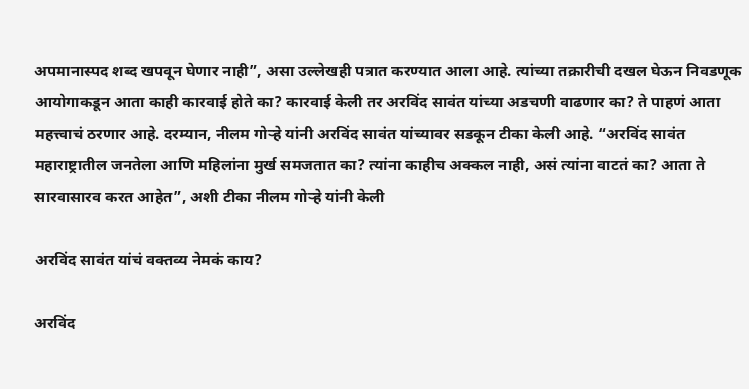अपमानास्पद शब्द खपवून घेणार नाही”, असा उल्लेखही पत्रात करण्यात आला आहे. त्यांच्या तक्रारीची दखल घेऊन निवडणूक आयोगाकडून आता काही कारवाई होते का? कारवाई केली तर अरविंद सावंत यांच्या अडचणी वाढणार का? ते पाहणं आता महत्त्वाचं ठरणार आहे. दरम्यान, नीलम गोऱ्हे यांनी अरविंद सावंत यांच्यावर सडकून टीका केली आहे. “अरविंद सावंत महाराष्ट्रातील जनतेला आणि महिलांना मुर्ख समजतात का? त्यांना काहीच अक्कल नाही, असं त्यांना वाटतं का? आता ते सारवासारव करत आहेत”, अशी टीका नीलम गोऱ्हे यांनी केली

अरविंद सावंत यांचं वक्तव्य नेमकं काय?

अरविंद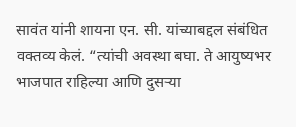सावंत यांनी शायना एन. सी. यांच्याबद्दल संबंधित वक्तव्य केलं. “त्यांची अवस्था बघा. ते आयुष्यभर भाजपात राहिल्या आणि दुसऱ्या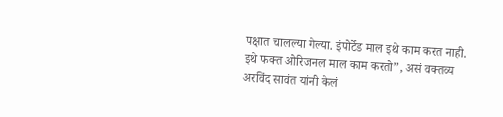पक्षात चालल्या गेल्या. इंपोर्टेड माल इथे काम करत नाही. इथे फक्त ओरिजनल माल काम करतो”, असं वक्तव्य अरविंद सावंत यांनी केलं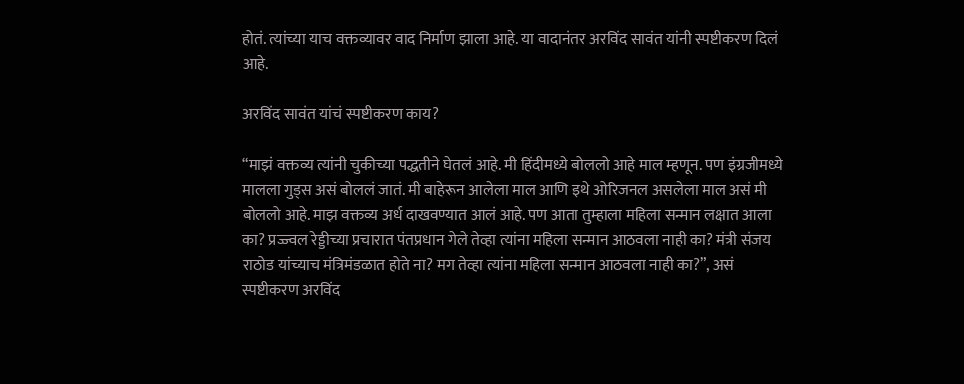होतं. त्यांच्या याच वक्तव्यावर वाद निर्माण झाला आहे. या वादानंतर अरविंद सावंत यांनी स्पष्टीकरण दिलं आहे.

अरविंद सावंत यांचं स्पष्टीकरण काय?

“माझं वक्तव्य त्यांनी चुकीच्या पद्धतीने घेतलं आहे. मी हिंदीमध्ये बोललो आहे माल म्हणून. पण इंग्रजीमध्ये मालला गुड्स असं बोललं जातं. मी बाहेरून आलेला माल आणि इथे ओरिजनल असलेला माल असं मी बोललो आहे. माझ वक्तव्य अर्ध दाखवण्यात आलं आहे. पण आता तुम्हाला महिला सन्मान लक्षात आला का? प्रज्ज्वल रेड्डीच्या प्रचारात पंतप्रधान गेले तेव्हा त्यांना महिला सन्मान आठवला नाही का? मंत्री संजय राठोड यांच्याच मंत्रिमंडळात होते ना? मग तेव्हा त्यांना महिला सन्मान आठवला नाही का?”, असं स्पष्टीकरण अरविंद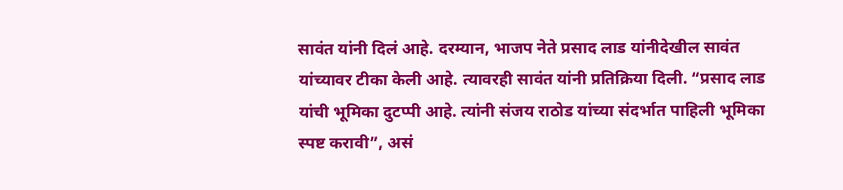सावंत यांनी दिलं आहे. दरम्यान, भाजप नेते प्रसाद लाड यांनीदेखील सावंत यांच्यावर टीका केली आहे. त्यावरही सावंत यांनी प्रतिक्रिया दिली. “प्रसाद लाड यांची भूमिका दुटप्पी आहे. त्यांनी संजय राठोड यांच्या संदर्भात पाहिली भूमिका स्पष्ट करावी”, असं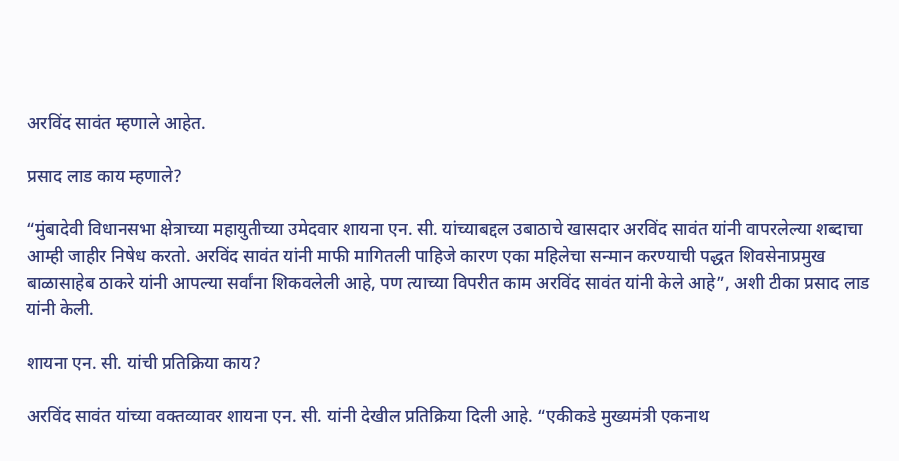अरविंद सावंत म्हणाले आहेत.

प्रसाद लाड काय म्हणाले?

“मुंबादेवी विधानसभा क्षेत्राच्या महायुतीच्या उमेदवार शायना एन. सी. यांच्याबद्दल उबाठाचे खासदार अरविंद सावंत यांनी वापरलेल्या शब्दाचा आम्ही जाहीर निषेध करतो. अरविंद सावंत यांनी माफी मागितली पाहिजे कारण एका महिलेचा सन्मान करण्याची पद्धत शिवसेनाप्रमुख बाळासाहेब ठाकरे यांनी आपल्या सर्वांना शिकवलेली आहे, पण त्याच्या विपरीत काम अरविंद सावंत यांनी केले आहे”, अशी टीका प्रसाद लाड यांनी केली.

शायना एन. सी. यांची प्रतिक्रिया काय?

अरविंद सावंत यांच्या वक्तव्यावर शायना एन. सी. यांनी देखील प्रतिक्रिया दिली आहे. “एकीकडे मुख्यमंत्री एकनाथ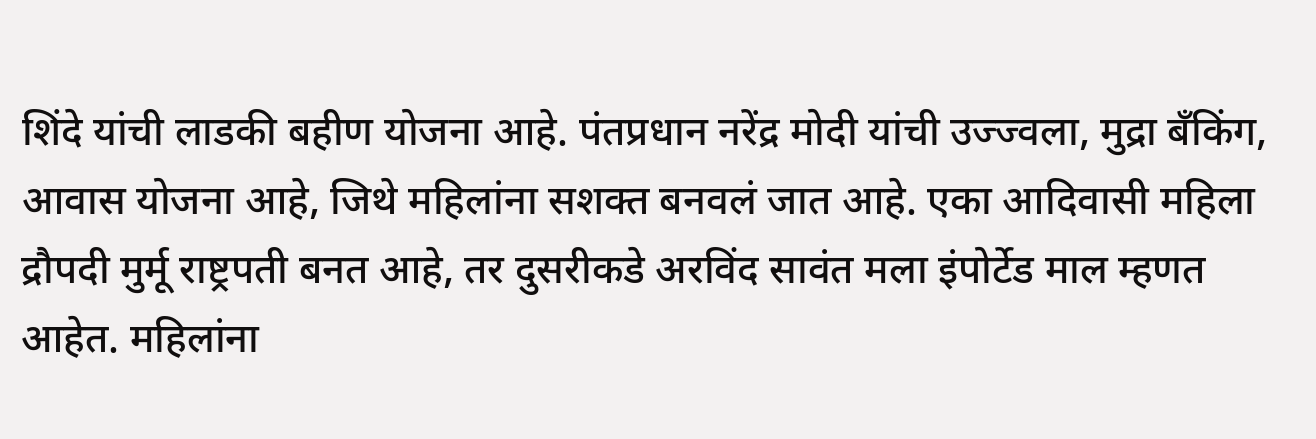शिंदे यांची लाडकी बहीण योजना आहे. पंतप्रधान नरेंद्र मोदी यांची उज्ज्वला, मुद्रा बँकिंग, आवास योजना आहे, जिथे महिलांना सशक्त बनवलं जात आहे. एका आदिवासी महिला द्रौपदी मुर्मू राष्ट्रपती बनत आहे, तर दुसरीकडे अरविंद सावंत मला इंपोर्टेड माल म्हणत आहेत. महिलांना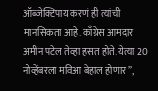ऑब्जेक्टिपाय करणं ही त्यांची मानसिकता आहे. काँग्रेस आमदार अमीन पटेल तेव्हा हसत होते. येत्या 20 नोव्हेंबरला मविआ बेहाल होणार”,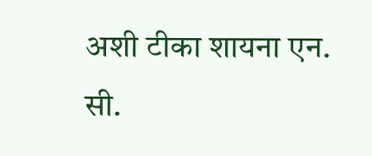अशी टीका शायना एन. सी.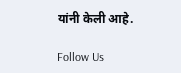यांनी केली आहे.

Follow Us